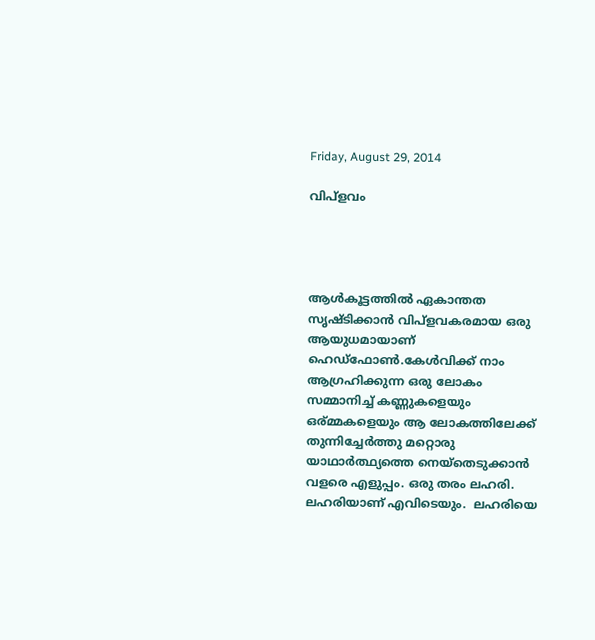Friday, August 29, 2014

വിപ്ളവം




ആൾകൂട്ടത്തിൽ ഏകാന്തത  സൃഷ്ടിക്കാൻ വിപ്ളവകരമായ ഒരു ആയുധമായാണ് ഹെഡ്ഫോണ്‍.കേൾവിക്ക് നാം ആഗ്രഹിക്കുന്ന ഒരു ലോകം സമ്മാനിച്ച് കണ്ണുകളെയും ഒര്മ്മകളെയും ആ ലോകത്തിലേക്ക് തുന്നിച്ചേർത്തു മറ്റൊരു യാഥാർത്ഥ്യത്തെ നെയ്തെടുക്കാൻ വളരെ എളുപ്പം. ഒരു തരം ലഹരി. ലഹരിയാണ് എവിടെയും.  ലഹരിയെ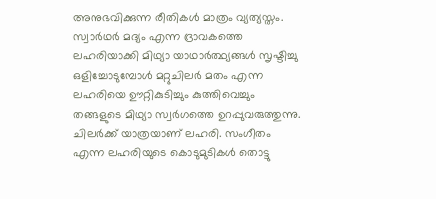അനുഭവിക്കുന്ന രീതികൾ മാത്രം വ്യത്യസ്തം. സ്വാർഥർ മദ്യം എന്ന ദ്രാവകത്തെ ലഹരിയാക്കി മിഥ്യാ യാഥാർത്ഥ്യങ്ങൾ സൃഷ്ടിച്ചു ഒളിച്ചോടുമ്പോൾ മറ്റുചിലർ മതം എന്ന ലഹരിയെ ഊറ്റികുടിച്ചും കുത്തിവെച്ചും തങ്ങളുടെ മിഥ്യാ സ്വർഗത്തെ ഉറപ്പുവരുത്തുന്നു. ചിലർക്ക് യാത്രയാണ്‌ ലഹരി. സംഗീതം എന്ന ലഹരിയുടെ കൊടുമുടികൾ തൊട്ടു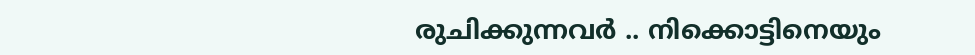രുചിക്കുന്നവർ .. നിക്കൊട്ടിനെയും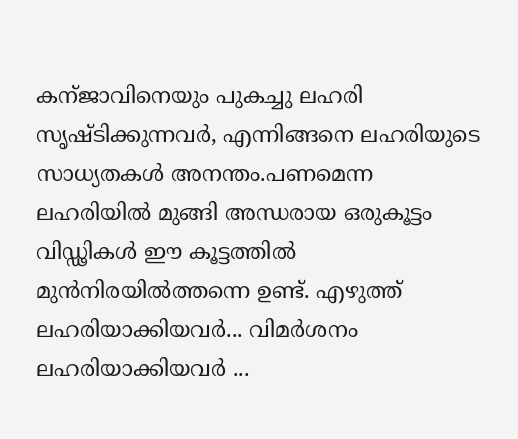കന്ജാവിനെയും പുകച്ചു ലഹരി സൃഷ്ടിക്കുന്നവർ, എന്നിങ്ങനെ ലഹരിയുടെ സാധ്യതകൾ അനന്തം.പണമെന്ന ലഹരിയിൽ മുങ്ങി അന്ധരായ ഒരുകൂട്ടം വിഡ്ഢികൾ ഈ കൂട്ടത്തിൽ മുൻനിരയിൽത്തന്നെ ഉണ്ട്. എഴുത്ത് ലഹരിയാക്കിയവർ... വിമർശനം ലഹരിയാക്കിയവർ ...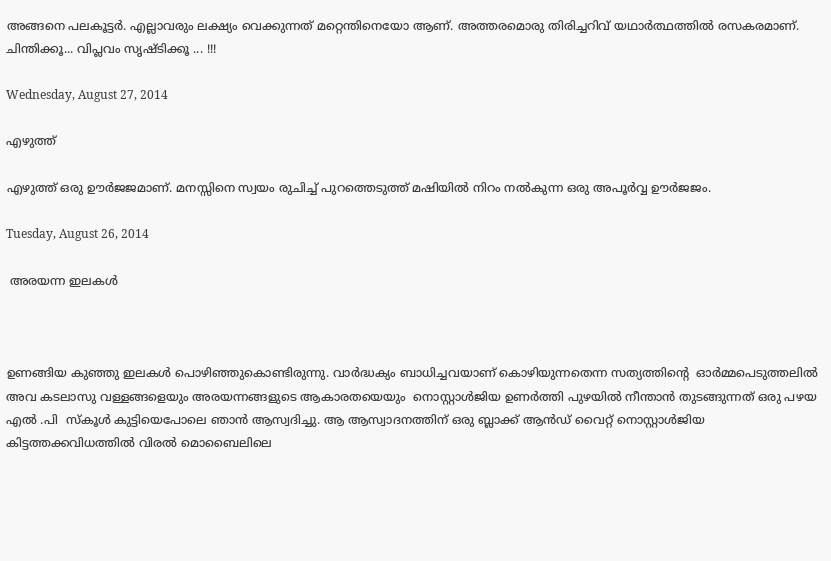അങ്ങനെ പലകൂട്ടർ. എല്ലാവരും ലക്ഷ്യം വെക്കുന്നത് മറ്റെന്തിനെയോ ആണ്. അത്തരമൊരു തിരിച്ചറിവ് യഥാർത്ഥത്തിൽ രസകരമാണ്. ചിന്തിക്കൂ... വിപ്ലവം സൃഷ്ടിക്കൂ ... !!!

Wednesday, August 27, 2014

എഴുത്ത്

എഴുത്ത് ഒരു ഊർജജമാണ്. മനസ്സിനെ സ്വയം രുചിച്ച് പുറത്തെടുത്ത് മഷിയിൽ നിറം നൽകുന്ന ഒരു അപൂർവ്വ ഊർജജം.

Tuesday, August 26, 2014

 അരയന്ന ഇലകൾ



ഉണങ്ങിയ കുഞ്ഞു ഇലകൾ പൊഴിഞ്ഞുകൊണ്ടിരുന്നു. വാർദ്ധക്യം ബാധിച്ചവയാണ് കൊഴിയുന്നതെന്ന സത്യത്തിന്റെ  ഓർമ്മപെടുത്തലിൽ  അവ കടലാസു വള്ളങ്ങളെയും അരയന്നങ്ങളുടെ ആകാരതയെയും  നൊസ്റ്റാൾജിയ ഉണർത്തി പുഴയിൽ നീന്താൻ തുടങ്ങുന്നത് ഒരു പഴയ എൽ .പി  സ്കൂൾ കുട്ടിയെപോലെ ഞാൻ ആസ്വദിച്ചു. ആ ആസ്വാദനത്തിന് ഒരു ബ്ലാക്ക്‌ ആൻഡ്‌ വൈറ്റ് നൊസ്റ്റാൾജിയ കിട്ടത്തക്കവിധത്തിൽ വിരൽ മൊബൈലിലെ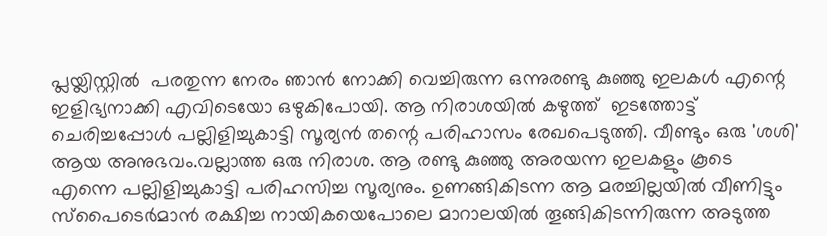പ്ലയ്ലിസ്റ്റിൽ  പരതുന്ന നേരം ഞാൻ നോക്കി വെച്ചിരുന്ന ഒന്നുരണ്ടു കുഞ്ഞു ഇലകൾ എന്റെ  ഇളിഭ്യനാക്കി എവിടെയോ ഒഴുകിപോയി. ആ നിരാശയിൽ കഴുത്ത്  ഇടത്തോട്ട് ചെരിച്ചപ്പോൾ പല്ലിളിച്ചുകാട്ടി സൂര്യൻ തന്റെ പരിഹാസം രേഖപെടുത്തി. വീണ്ടും ഒരു 'ശശി' ആയ അനുഭവം.വല്ലാത്ത ഒരു നിരാശ. ആ രണ്ടു കുഞ്ഞു അരയന്ന ഇലകളും കൂടെ എന്നെ പല്ലിളിച്ചുകാട്ടി പരിഹസിച്ച സൂര്യനും. ഉണങ്ങികിടന്ന ആ മരച്ചില്ലയിൽ വീണിട്ടും സ്പൈടെർമാൻ രക്ഷിച്ച നായികയെപോലെ മാറാലയിൽ തൂങ്ങികിടന്നിരുന്ന അടുത്ത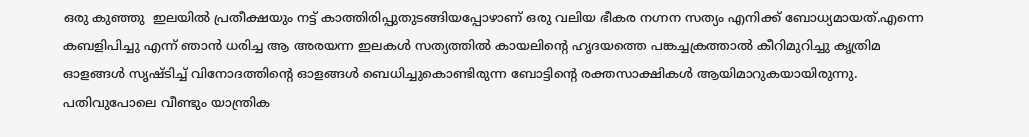ഒരു കുഞ്ഞു  ഇലയിൽ പ്രതീക്ഷയും നട്ട് കാത്തിരിപ്പുതുടങ്ങിയപ്പോഴാണ് ഒരു വലിയ ഭീകര നഗ്നന സത്യം എനിക്ക് ബോധ്യമായത്.എന്നെ കബളിപിച്ചു എന്ന് ഞാൻ ധരിച്ച ആ അരയന്ന ഇലകൾ സത്യത്തിൽ കായലിന്റെ ഹൃദയത്തെ പങ്കച്ചക്രത്താൽ കീറിമുറിച്ചു കൃത്രിമ ഓളങ്ങൾ സൃഷ്ടിച്ച് വിനോദത്തിന്റെ ഓളങ്ങൾ ബെധിച്ചുകൊണ്ടിരുന്ന ബോട്ടിന്റെ രക്തസാക്ഷികൾ ആയിമാറുകയായിരുന്നു. പതിവുപോലെ വീണ്ടും യാന്ത്രിക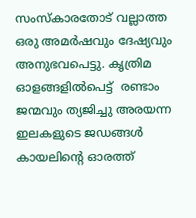സംസ്കാരതോട് വല്ലാത്ത ഒരു അമർഷവും ദേഷ്യവും അനുഭവപെട്ടു. കൃത്രിമ ഓളങ്ങളിൽപെട്ട്  രണ്ടാം ജന്മവും ത്യജിച്ചു അരയന്ന ഇലകളുടെ ജഡങ്ങൾ കായലിന്റെ ഓരത്ത്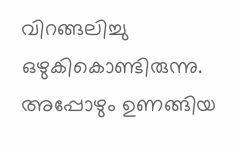വിറങ്ങലിച്ചു ഒഴുകികൊണ്ടിരുന്നു. അപ്പോഴും ഉണങ്ങിയ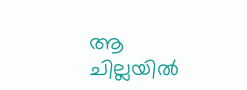ആ ചില്ലയിൽ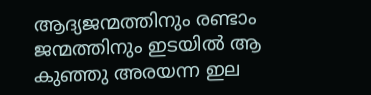ആദ്യജന്മത്തിനും രണ്ടാം ജന്മത്തിനും ഇടയിൽ ആ കുഞ്ഞു അരയന്ന ഇല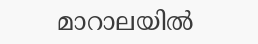മാറാലയിൽ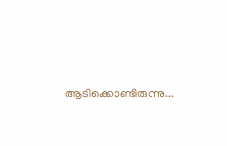ആടിക്കൊണ്ടിരുന്നു...